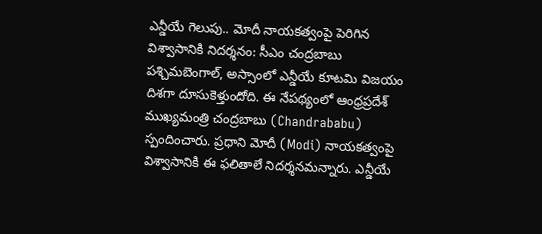ఎన్డీయే గెలుపు.. మోదీ నాయకత్వంపై పెరిగిన విశ్వాసానికి నిదర్శనం: సీఎం చంద్రబాబు
పశ్చిమబెంగాల్, అస్సాంలో ఎన్డీయే కూటమి విజయం దిశగా దూసుకెళ్తుందోది. ఈ నేపథ్యంలో ఆంధ్రప్రదేశ్ ముఖ్యమంత్రి చంద్రబాబు (Chandrababu) స్పందించారు. ప్రధాని మోదీ (Modi) నాయకత్వంపై విశ్వాసానికి ఈ ఫలితాలే నిదర్శనమన్నారు. ఎన్డీయే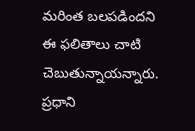మరింత బలపడిందని ఈ ఫలితాలు చాటి చెబుతున్నాయన్నారు. ప్రధాని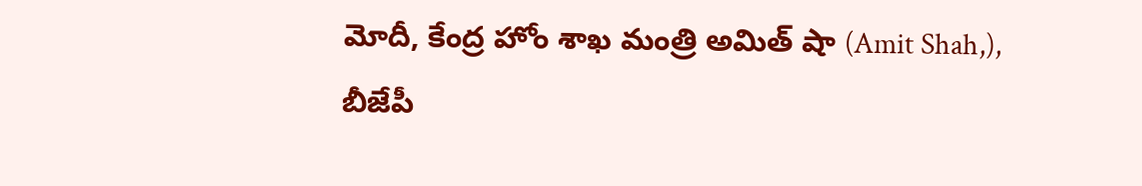మోదీ, కేంద్ర హోం శాఖ మంత్రి అమిత్ షా (Amit Shah,), బీజేపీ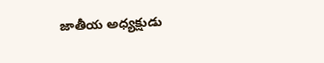జాతీయ అధ్యక్షుడు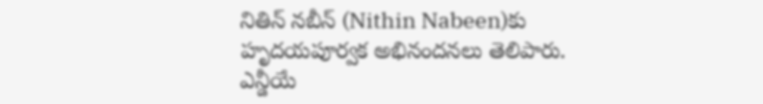నితిన్ నబీన్ (Nithin Nabeen)కు హృదయపూర్వక అభినందనలు తెలిపారు. ఎన్డీయే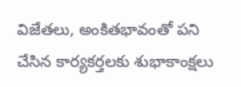విజేతలు, అంకితభావంతో పని చేసిన కార్యకర్తలకు శుభాకాంక్షలు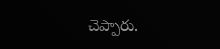చెప్పారు.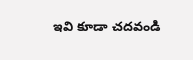ఇవి కూడా చదవండి